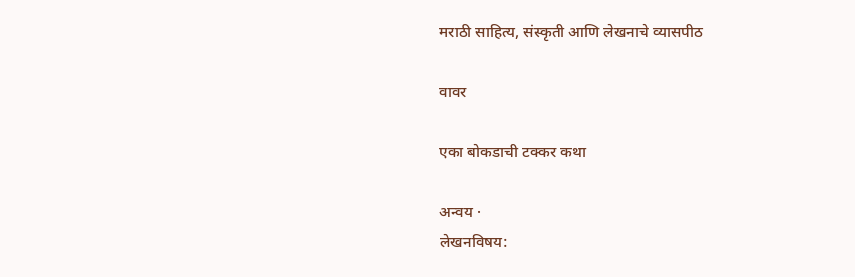मराठी साहित्य, संस्कृती आणि लेखनाचे व्यासपीठ

वावर

एका बोकडाची टक्कर कथा

अन्वय ·
लेखनविषय: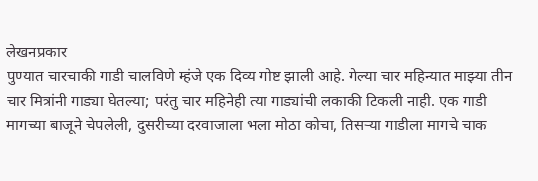लेखनप्रकार
पुण्यात चारचाकी गाडी चालविणे म्हंजे एक दिव्य गोष्ट झाली आहे. गेल्या चार महिन्यात माझ्या तीन चार मित्रांनी गाड्या घेतल्या; परंतु चार महिनेही त्या गाड्यांची लकाकी टिकली नाही. एक गाडी मागच्या बाजूने चेपलेली, दुसरीच्या दरवाजाला भला मोठा कोचा, तिसऱ्या गाडीला मागचे चाक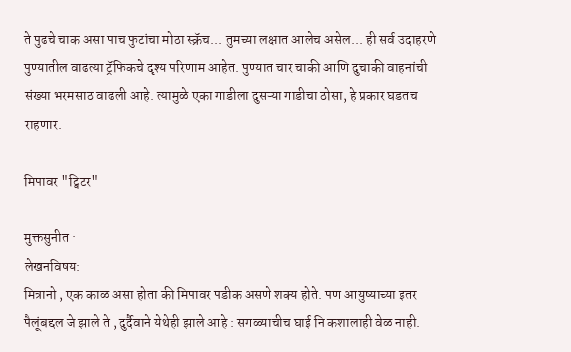ते पुढचे चाक असा पाच फुटांचा मोठा स्क्रॅच... तुमच्या लक्षात आलेच असेल... ही सर्व उदाहरणे पुण्यातील वाढत्या ट्रॅफिकचे दृश्‍य परिणाम आहेत. पुण्यात चार चाकी आणि दुचाकी वाहनांची संख्या भरमसाठ वाढली आहे. त्यामुळे एका गाडीला दुसऱ्या गाडीचा ठोसा, हे प्रकार घडतच राहणार.

मिपावर "ट्विटर"

मुक्तसुनीत ·
लेखनविषय:
मित्रानो , एक काळ असा होता की मिपावर पडीक असणे शक्य होते. पण आयुष्याच्या इतर पैलूंबद्दल जे झाले ते , दुर्दैवाने येथेही झाले आहे : सगळ्याचीच घाई नि कशालाही वेळ नाही.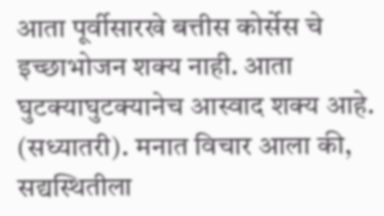आता पूर्वीसारखे बत्तीस कोर्सेस चे इच्छाभोजन शक्य नाही. आता घुटक्याघुटक्यानेच आस्वाद शक्य आहे. (सध्यातरी). मनात विचार आला की, सद्यस्थितीला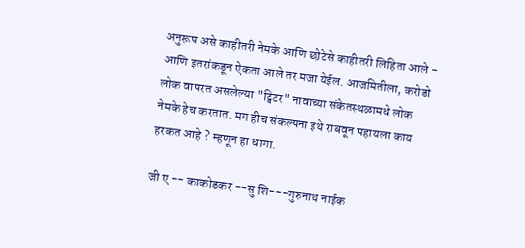अनुरूप असे काहीतरी नेमके आणि छोटेसे काहीतरी लिहिता आले - आणि इतरांकडून ऐकता आले तर मजा येईल. आजमितीला, करोडो लोक वापरत असलेल्या "ट्विटर" नावाच्या संकेतस्थळामधे लोक नेमके हेच करतात. मग हीच संकल्पना इथे राबवून पहायला काय हरकत आहे ? म्हणून हा धागा.

जी ए -- काकोडकर --सु शि---गुरुनाथ नाईक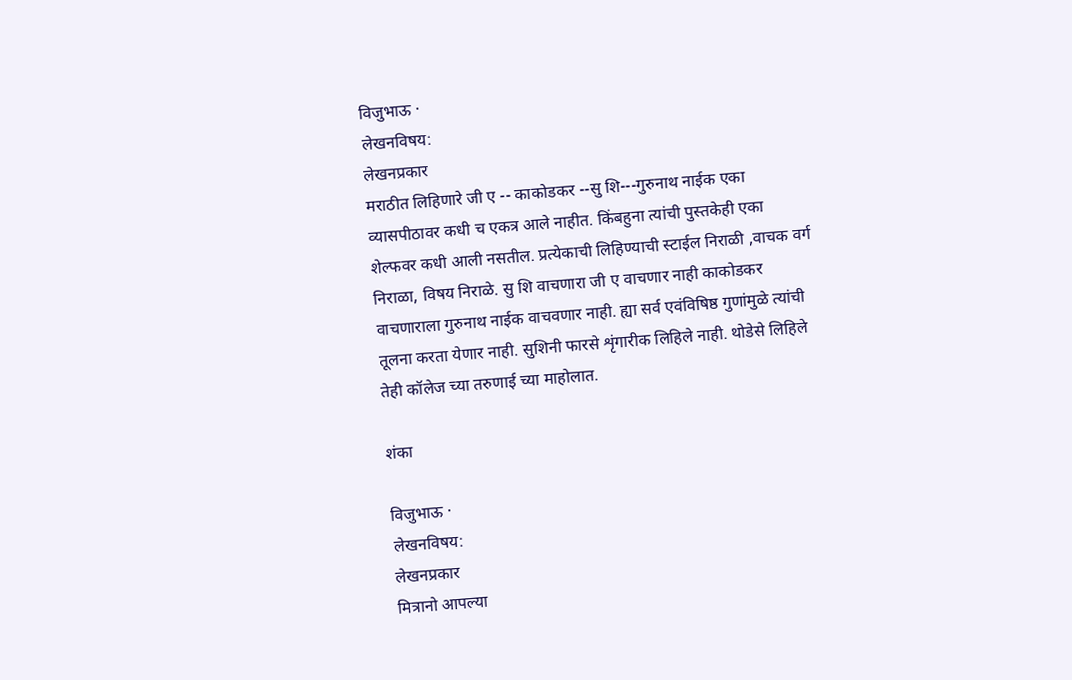विजुभाऊ ·
लेखनविषय:
लेखनप्रकार
मराठीत लिहिणारे जी ए -- काकोडकर --सु शि---गुरुनाथ नाईक एका व्यासपीठावर कधी च एकत्र आले नाहीत. किंबहुना त्यांची पुस्तकेही एका शेल्फवर कधी आली नसतील. प्रत्येकाची लिहिण्याची स्टाईल निराळी ,वाचक वर्ग निराळा, विषय निराळे. सु शि वाचणारा जी ए वाचणार नाही काकोडकर वाचणाराला गुरुनाथ नाईक वाचवणार नाही. ह्या सर्व एवंविषिष्ठ गुणांमुळे त्यांची तूलना करता येणार नाही. सुशिनी फारसे शृंगारीक लिहिले नाही. थोडेसे लिहिले तेही कॉलेज च्या तरुणाई च्या माहोलात.

शंका

विजुभाऊ ·
लेखनविषय:
लेखनप्रकार
मित्रानो आपल्या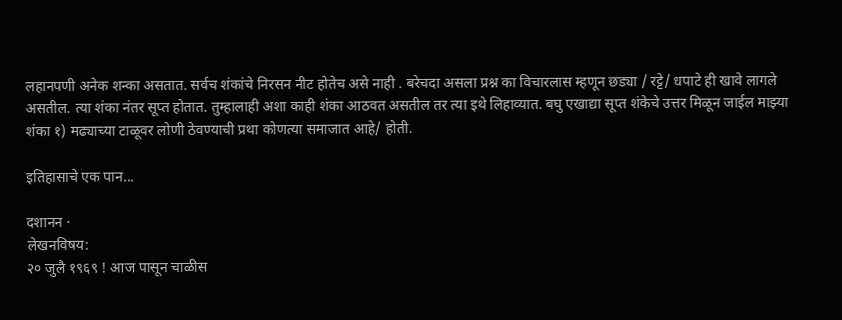लहानपणी अनेक शन्का असतात. सर्वच शंकांचे निरसन नीट होतेच असे नाही . बरेचदा असला प्रश्न का विचारलास म्हणून छड्या / रट्टे/ धपाटे ही खावे लागले असतील. त्या शंका नंतर सूप्त होतात. तुम्हालाही अशा काही शंका आठवत असतील तर त्या इथे लिहाव्यात. बघु एखाद्या सूप्त शंकेचे उत्तर मिळून जाईल माझ्या शंका १) मढ्याच्या टाळूवर लोणी ठेवण्याची प्रथा कोणत्या समाजात आहे/ होती.

इतिहासाचे एक पान...

दशानन ·
लेखनविषय:
२० जुलै १९६९ ! आज पासून चाळीस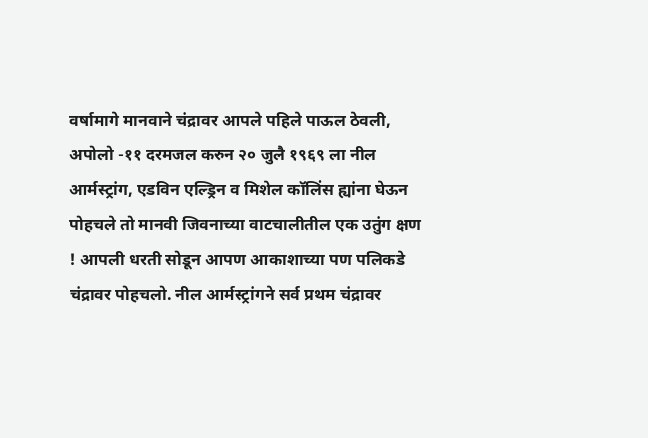वर्षामागे मानवाने चंद्रावर आपले पहिले पाऊल ठेवली, अपोलो -११ दरमजल करुन २० जुलै १९६९ ला नील आर्मस्ट्रांग, एडविन एल्ड्रिन व मिशेल कॉलिंस ह्यांना घेऊन पोहचले तो मानवी जिवनाच्या वाटचालीतील एक उतुंग क्षण ! आपली धरती सोडून आपण आकाशाच्या पण पलिकडे चंद्रावर पोहचलो. नील आर्मस्ट्रांगने सर्व प्रथम चंद्रावर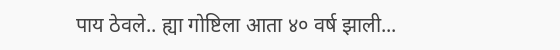पाय ठेवले.. ह्या गोष्टिला आता ४० वर्ष झाली...